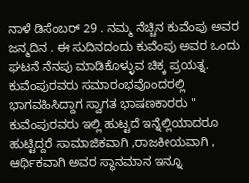ನಾಳೆ ಡಿಸೆಂಬರ್ 29 . ನಮ್ಮ ನೆಚ್ಚಿನ ಕುವೆಂಪು ಅವರ ಜನ್ಮದಿನ . ಈ ಸುದಿನದಂದು ಕುವೆಂಪು ಅವರ ಒಂದು ಘಟನೆ ನೆನಪು ಮಾಡಿಕೊಳ್ಳುವ ಚಿಕ್ಕ ಪ್ರಯತ್ನ. ಕುವೆಂಪುರವರು ಸಮಾರಂಭವೊಂದರಲ್ಲಿ ಭಾಗವಹಿಸಿದ್ದಾಗ ಸ್ವಾಗತ ಭಾಷಣಕಾರರು " ಕುವೆಂಪುರವರು ಇಲ್ಲಿ ಹುಟ್ಟದೆ ಇನ್ನೆಲ್ಲಿಯಾದರೂ ಹುಟ್ಟಿದ್ದರೆ ಸಾಮಾಜಿಕವಾಗಿ ,ರಾಜಕೀಯವಾಗಿ , ಆರ್ಥಿಕವಾಗಿ ಅವರ ಸ್ಥಾನಮಾನ ಇನ್ನೂ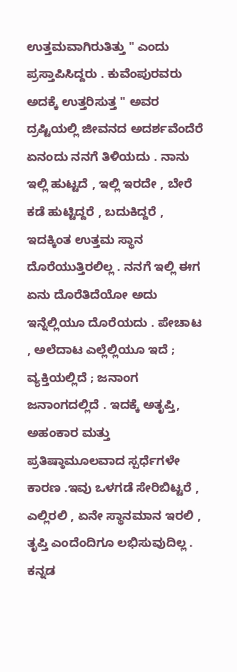ಉತ್ತಮವಾಗಿರುತಿತ್ತು " ಎಂದು ಪ್ರಸ್ತಾಪಿಸಿದ್ದರು . ಕುವೆಂಪುರವರು ಅದಕ್ಕೆ ಉತ್ತರಿಸುತ್ತ " ಅವರ ದ್ರಷ್ಟಿಯಲ್ಲಿ ಜೀವನದ ಅದರ್ಶವೆಂದೆರೆ ಏನಂದು ನನಗೆ ತಿಳಿಯದು . ನಾನು ಇಲ್ಲಿ ಹುಟ್ಟದೆ , ಇಲ್ಲಿ ಇರದೇ , ಬೇರೆ ಕಡೆ ಹುಟ್ಟಿದ್ದರೆ , ಬದುಕಿದ್ದರೆ , ಇದಕ್ಕಿಂತ ಉತ್ತಮ ಸ್ಥಾನ ದೊರೆಯುತ್ತಿರಲಿಲ್ಲ . ನನಗೆ ಇಲ್ಲಿ ಈಗ ಏನು ದೊರೆತಿದೆಯೋ ಅದು ಇನ್ನೆಲ್ಲಿಯೂ ದೊರೆಯದು . ಪೇಚಾಟ , ಅಲೆದಾಟ ಎಲ್ಲೆಲ್ಲಿಯೂ ಇದೆ ; ವ್ಯಕ್ತಿಯಲ್ಲಿದೆ ; ಜನಾಂಗ ಜನಾಂಗದಲ್ಲಿದೆ . ಇದಕ್ಕೆ ಅತೃಪ್ತಿ, ಅಹಂಕಾರ ಮತ್ತು ಪ್ರತಿಷ್ಠಾಮೂಲವಾದ ಸ್ಪರ್ಧೆಗಳೇ ಕಾರಣ .ಇವು ಒಳಗಡೆ ಸೇರಿಬಿಟ್ಟರೆ , ಎಲ್ಲಿರಲಿ , ಏನೇ ಸ್ಥಾನಮಾನ ಇರಲಿ , ತೃಪ್ತಿ ಎಂದೆಂದಿಗೂ ಲಭಿಸುವುದಿಲ್ಲ . ಕನ್ನಡ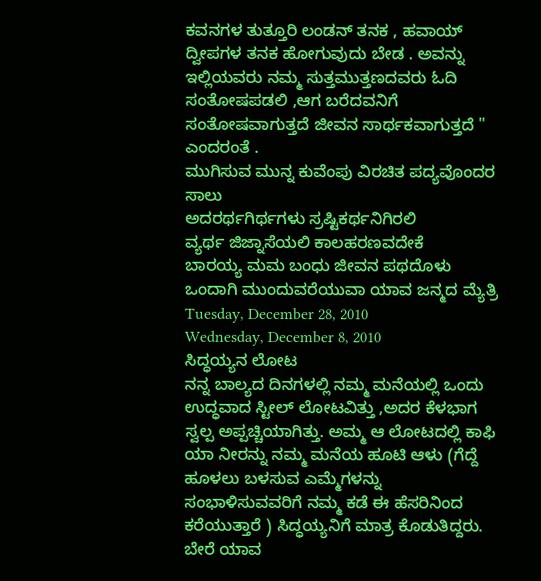ಕವನಗಳ ತುತ್ತೂರಿ ಲಂಡನ್ ತನಕ , ಹವಾಯ್ ದ್ವೀಪಗಳ ತನಕ ಹೋಗುವುದು ಬೇಡ . ಅವನ್ನು ಇಲ್ಲಿಯವರು ನಮ್ಮ ಸುತ್ತಮುತ್ತಣದವರು ಓದಿ ಸಂತೋಷಪಡಲಿ ,ಆಗ ಬರೆದವನಿಗೆ ಸಂತೋಷವಾಗುತ್ತದೆ ಜೀವನ ಸಾರ್ಥಕವಾಗುತ್ತದೆ " ಎಂದರಂತೆ .
ಮುಗಿಸುವ ಮುನ್ನ ಕುವೆಂಪು ವಿರಚಿತ ಪದ್ಯವೊಂದರ ಸಾಲು
ಅದರರ್ಥಗಿರ್ಥಗಳು ಸ್ರಷ್ಟಿಕರ್ಥನಿಗಿರಲಿ
ವ್ಯರ್ಥ ಜಿಜ್ನಾಸೆಯಲಿ ಕಾಲಹರಣವದೇಕೆ
ಬಾರಯ್ಯ ಮಮ ಬಂಧು ಜೀವನ ಪಥದೊಳು
ಒಂದಾಗಿ ಮುಂದುವರೆಯುವಾ ಯಾವ ಜನ್ಮದ ಮ್ಯೆತ್ರಿ
Tuesday, December 28, 2010
Wednesday, December 8, 2010
ಸಿದ್ಧಯ್ಯನ ಲೋಟ
ನನ್ನ ಬಾಲ್ಯದ ದಿನಗಳಲ್ಲಿ ನಮ್ಮ ಮನೆಯಲ್ಲಿ ಒಂದು ಉದ್ಧವಾದ ಸ್ಟೀಲ್ ಲೋಟವಿತ್ತು ,ಅದರ ಕೆಳಭಾಗ ಸ್ವಲ್ಪ ಅಪ್ಪಚ್ಚಿಯಾಗಿತ್ತು. ಅಮ್ಮ ಆ ಲೋಟದಲ್ಲಿ ಕಾಫಿ ಯಾ ನೀರನ್ನು ನಮ್ಮ ಮನೆಯ ಹೂಟಿ ಆಳು (ಗೆದ್ದೆ ಹೂಳಲು ಬಳಸುವ ಎಮ್ಮೆಗಳನ್ನು ಸಂಭಾಳಿಸುವವರಿಗೆ ನಮ್ಮ ಕಡೆ ಈ ಹೆಸರಿನಿಂದ ಕರೆಯುತ್ತಾರೆ ) ಸಿದ್ಧಯ್ಯನಿಗೆ ಮಾತ್ರ ಕೊಡುತಿದ್ದರು. ಬೇರೆ ಯಾವ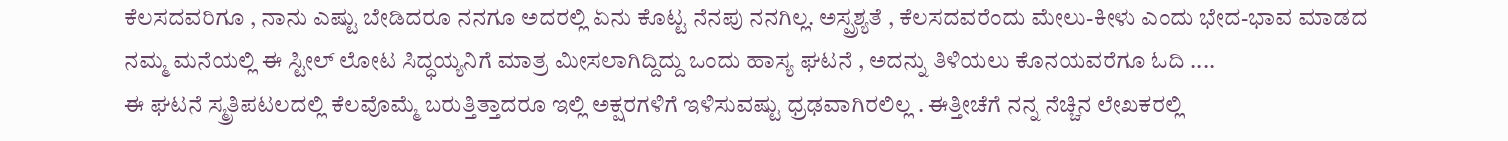ಕೆಲಸದವರಿಗೂ , ನಾನು ಎಷ್ಟು ಬೇಡಿದರೂ ನನಗೂ ಅದರಲ್ಲಿ ಏನು ಕೊಟ್ಟ ನೆನಪು ನನಗಿಲ್ಲ. ಅಸ್ಪ್ರಶ್ಯತೆ , ಕೆಲಸದವರೆಂದು ಮೇಲು-ಕೀಳು ಎಂದು ಭೇದ-ಭಾವ ಮಾಡದ ನಮ್ಮ ಮನೆಯಲ್ಲಿ ಈ ಸ್ಟೀಲ್ ಲೋಟ ಸಿದ್ಧಯ್ಯನಿಗೆ ಮಾತ್ರ ಮೀಸಲಾಗಿದ್ದಿದ್ದು ಒಂದು ಹಾಸ್ಯ ಘಟನೆ , ಅದನ್ನು ತಿಳಿಯಲು ಕೊನಯವರೆಗೂ ಓದಿ ....
ಈ ಘಟನೆ ಸ್ಮ್ರತಿಪಟಲದಲ್ಲಿ ಕೆಲವೊಮ್ಮೆ ಬರುತ್ತಿತ್ತಾದರೂ ಇಲ್ಲಿ ಅಕ್ಷರಗಳಿಗೆ ಇಳಿಸುವಷ್ಟು ಧ್ರಢವಾಗಿರಲಿಲ್ಲ . ಈತ್ತೀಚೆಗೆ ನನ್ನ ನೆಚ್ಚಿನ ಲೇಖಕರಲ್ಲಿ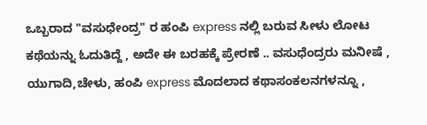ಒಬ್ಬರಾದ "ವಸುಧೇಂದ್ರ" ರ ಹಂಪಿ express ನಲ್ಲಿ ಬರುವ ಸೀಳು ಲೋಟ ಕಥೆಯನ್ನು ಓದುತಿದ್ದೆ , ಅದೇ ಈ ಬರಹಕ್ಕೆ ಪ್ರೇರಣೆ .. ವಸುಧೆಂದ್ರರು ಮನೀಷೆ , ಯುಗಾದಿ,ಚೇಳು, ಹಂಪಿ express ಮೊದಲಾದ ಕಥಾಸಂಕಲನಗಳನ್ನೂ ,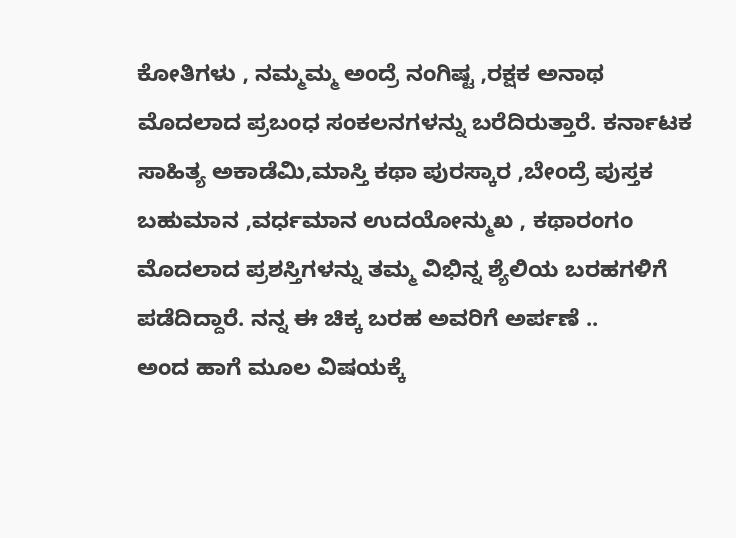ಕೋತಿಗಳು , ನಮ್ಮಮ್ಮ ಅಂದ್ರೆ ನಂಗಿಷ್ಟ ,ರಕ್ಷಕ ಅನಾಥ ಮೊದಲಾದ ಪ್ರಬಂಧ ಸಂಕಲನಗಳನ್ನು ಬರೆದಿರುತ್ತಾರೆ. ಕರ್ನಾಟಕ ಸಾಹಿತ್ಯ ಅಕಾಡೆಮಿ,ಮಾಸ್ತಿ ಕಥಾ ಪುರಸ್ಕಾರ ,ಬೇಂದ್ರೆ ಪುಸ್ತಕ ಬಹುಮಾನ ,ವರ್ಧಮಾನ ಉದಯೋನ್ಮುಖ , ಕಥಾರಂಗಂ ಮೊದಲಾದ ಪ್ರಶಸ್ತಿಗಳನ್ನು ತಮ್ಮ ವಿಭಿನ್ನ ಶ್ಯೆಲಿಯ ಬರಹಗಳಿಗೆ ಪಡೆದಿದ್ದಾರೆ. ನನ್ನ ಈ ಚಿಕ್ಕ ಬರಹ ಅವರಿಗೆ ಅರ್ಪಣೆ ..
ಅಂದ ಹಾಗೆ ಮೂಲ ವಿಷಯಕ್ಕೆ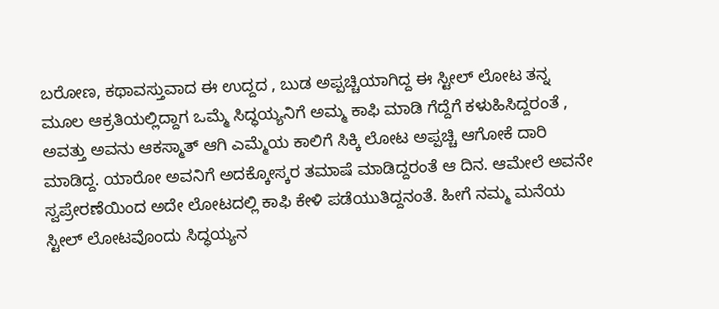ಬರೋಣ, ಕಥಾವಸ್ತುವಾದ ಈ ಉದ್ದದ , ಬುಡ ಅಪ್ಪಚ್ಚಿಯಾಗಿದ್ದ ಈ ಸ್ಟೀಲ್ ಲೋಟ ತನ್ನ ಮೂಲ ಆಕ್ರತಿಯಲ್ಲಿದ್ದಾಗ ಒಮ್ಮೆ ಸಿದ್ಧಯ್ಯನಿಗೆ ಅಮ್ಮ ಕಾಫಿ ಮಾಡಿ ಗೆದ್ದೆಗೆ ಕಳುಹಿಸಿದ್ದರಂತೆ , ಅವತ್ತು ಅವನು ಆಕಸ್ಮಾತ್ ಆಗಿ ಎಮ್ಮೆಯ ಕಾಲಿಗೆ ಸಿಕ್ಕಿ ಲೋಟ ಅಪ್ಪಚ್ಚಿ ಆಗೋಕೆ ದಾರಿ ಮಾಡಿದ್ದ. ಯಾರೋ ಅವನಿಗೆ ಅದಕ್ಕೋಸ್ಕರ ತಮಾಷೆ ಮಾಡಿದ್ದರಂತೆ ಆ ದಿನ. ಆಮೇಲೆ ಅವನೇ ಸ್ವಪ್ರೇರಣೆಯಿಂದ ಅದೇ ಲೋಟದಲ್ಲಿ ಕಾಫಿ ಕೇಳಿ ಪಡೆಯುತಿದ್ದನಂತೆ. ಹೀಗೆ ನಮ್ಮ ಮನೆಯ ಸ್ಟೀಲ್ ಲೋಟವೊಂದು ಸಿದ್ಧಯ್ಯನ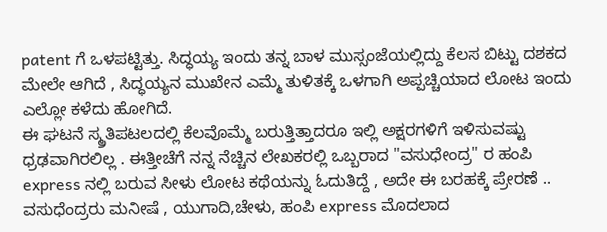patent ಗೆ ಒಳಪಟ್ಟಿತ್ತು. ಸಿದ್ಧಯ್ಯ ಇಂದು ತನ್ನ ಬಾಳ ಮುಸ್ಸಂಜೆಯಲ್ಲಿದ್ದು ಕೆಲಸ ಬಿಟ್ಟು ದಶಕದ ಮೇಲೇ ಆಗಿದೆ , ಸಿದ್ಧಯ್ಯನ ಮುಖೇನ ಎಮ್ಮೆ ತುಳಿತಕ್ಕೆ ಒಳಗಾಗಿ ಅಪ್ಪಚ್ಚಿಯಾದ ಲೋಟ ಇಂದು ಎಲ್ಲೋ ಕಳೆದು ಹೋಗಿದೆ.
ಈ ಘಟನೆ ಸ್ಮ್ರತಿಪಟಲದಲ್ಲಿ ಕೆಲವೊಮ್ಮೆ ಬರುತ್ತಿತ್ತಾದರೂ ಇಲ್ಲಿ ಅಕ್ಷರಗಳಿಗೆ ಇಳಿಸುವಷ್ಟು ಧ್ರಢವಾಗಿರಲಿಲ್ಲ . ಈತ್ತೀಚೆಗೆ ನನ್ನ ನೆಚ್ಚಿನ ಲೇಖಕರಲ್ಲಿ ಒಬ್ಬರಾದ "ವಸುಧೇಂದ್ರ" ರ ಹಂಪಿ express ನಲ್ಲಿ ಬರುವ ಸೀಳು ಲೋಟ ಕಥೆಯನ್ನು ಓದುತಿದ್ದೆ , ಅದೇ ಈ ಬರಹಕ್ಕೆ ಪ್ರೇರಣೆ .. ವಸುಧೆಂದ್ರರು ಮನೀಷೆ , ಯುಗಾದಿ,ಚೇಳು, ಹಂಪಿ express ಮೊದಲಾದ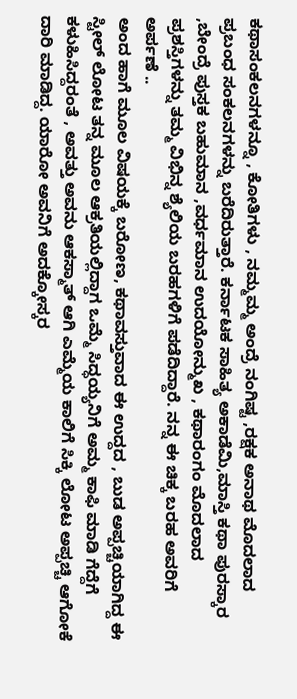ಕಥಾಸಂಕಲನಗಳನ್ನೂ , ಕೋತಿಗಳು , ನಮ್ಮಮ್ಮ ಅಂದ್ರೆ ನಂಗಿಷ್ಟ ,ರಕ್ಷಕ ಅನಾಥ ಮೊದಲಾದ ಪ್ರಬಂಧ ಸಂಕಲನಗಳನ್ನು ಬರೆದಿರುತ್ತಾರೆ. ಕರ್ನಾಟಕ ಸಾಹಿತ್ಯ ಅಕಾಡೆಮಿ,ಮಾಸ್ತಿ ಕಥಾ ಪುರಸ್ಕಾರ ,ಬೇಂದ್ರೆ ಪುಸ್ತಕ ಬಹುಮಾನ ,ವರ್ಧಮಾನ ಉದಯೋನ್ಮುಖ , ಕಥಾರಂಗಂ ಮೊದಲಾದ ಪ್ರಶಸ್ತಿಗಳನ್ನು ತಮ್ಮ ವಿಭಿನ್ನ ಶ್ಯೆಲಿಯ ಬರಹಗಳಿಗೆ ಪಡೆದಿದ್ದಾರೆ. ನನ್ನ ಈ ಚಿಕ್ಕ ಬರಹ ಅವರಿಗೆ ಅರ್ಪಣೆ ..
ಅಂದ ಹಾಗೆ ಮೂಲ ವಿಷಯಕ್ಕೆ ಬರೋಣ, ಕಥಾವಸ್ತುವಾದ ಈ ಉದ್ದದ , ಬುಡ ಅಪ್ಪಚ್ಚಿಯಾಗಿದ್ದ ಈ ಸ್ಟೀಲ್ ಲೋಟ ತನ್ನ ಮೂಲ ಆಕ್ರತಿಯಲ್ಲಿದ್ದಾಗ ಒಮ್ಮೆ ಸಿದ್ಧಯ್ಯನಿಗೆ ಅಮ್ಮ ಕಾಫಿ ಮಾಡಿ ಗೆದ್ದೆಗೆ ಕಳುಹಿಸಿದ್ದರಂತೆ , ಅವತ್ತು ಅವನು ಆಕಸ್ಮಾತ್ ಆಗಿ ಎಮ್ಮೆಯ ಕಾಲಿಗೆ ಸಿಕ್ಕಿ ಲೋಟ ಅಪ್ಪಚ್ಚಿ ಆಗೋಕೆ ದಾರಿ ಮಾಡಿದ್ದ. ಯಾರೋ ಅವನಿಗೆ ಅದಕ್ಕೋಸ್ಕರ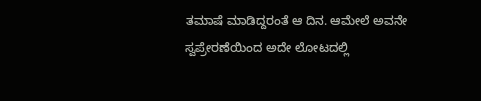ತಮಾಷೆ ಮಾಡಿದ್ದರಂತೆ ಆ ದಿನ. ಆಮೇಲೆ ಅವನೇ ಸ್ವಪ್ರೇರಣೆಯಿಂದ ಅದೇ ಲೋಟದಲ್ಲಿ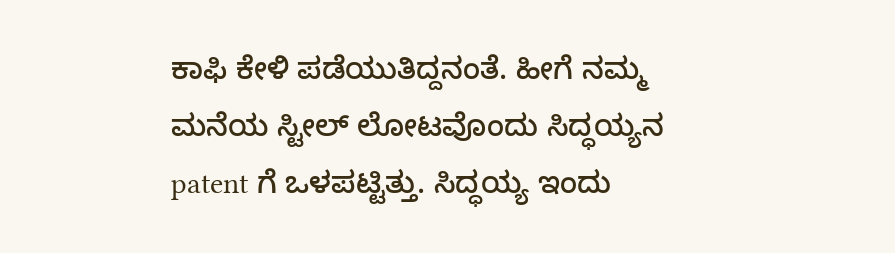ಕಾಫಿ ಕೇಳಿ ಪಡೆಯುತಿದ್ದನಂತೆ. ಹೀಗೆ ನಮ್ಮ ಮನೆಯ ಸ್ಟೀಲ್ ಲೋಟವೊಂದು ಸಿದ್ಧಯ್ಯನ patent ಗೆ ಒಳಪಟ್ಟಿತ್ತು. ಸಿದ್ಧಯ್ಯ ಇಂದು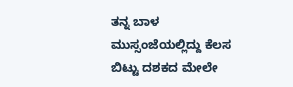ತನ್ನ ಬಾಳ ಮುಸ್ಸಂಜೆಯಲ್ಲಿದ್ದು ಕೆಲಸ ಬಿಟ್ಟು ದಶಕದ ಮೇಲೇ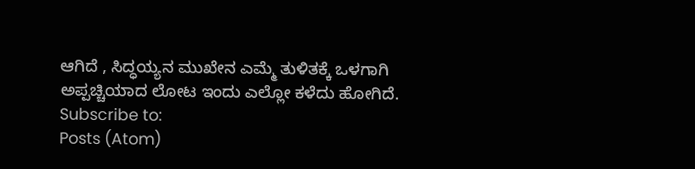ಆಗಿದೆ , ಸಿದ್ಧಯ್ಯನ ಮುಖೇನ ಎಮ್ಮೆ ತುಳಿತಕ್ಕೆ ಒಳಗಾಗಿ ಅಪ್ಪಚ್ಚಿಯಾದ ಲೋಟ ಇಂದು ಎಲ್ಲೋ ಕಳೆದು ಹೋಗಿದೆ.
Subscribe to:
Posts (Atom)